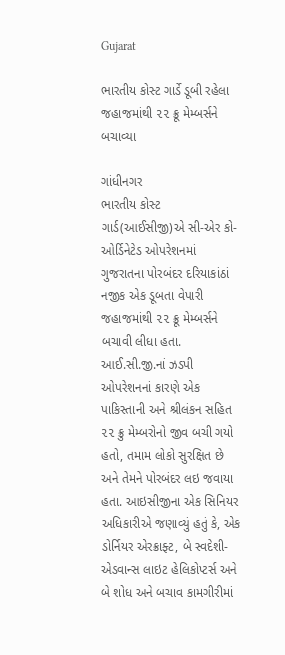Gujarat

ભારતીય કોસ્ટ ગાર્ડે ડૂબી રહેલા જહાજમાંથી ૨૨ ક્રૂ મેમ્બર્સને બચાવ્યા

ગાંધીનગર
ભારતીય કોસ્ટ ગાર્ડ(આઈસીજી)એ સી-એર કો-ઓર્ડિનેટેડ ઓપરેશનમાં ગુજરાતના પોરબંદર દરિયાકાંઠાં નજીક એક ડૂબતા વેપારી જહાજમાંથી ૨૨ ક્રૂ મેમ્બર્સને બચાવી લીધા હતા. આઈ.સી.જી.નાં ઝડપી ઓપરેશનનાં કારણે એક પાકિસ્તાની અને શ્રીલંકન સહિત ૨૨ ક્રુ મેમ્બરોનો જીવ બચી ગયો હતો, તમામ લોકો સુરક્ષિત છે અને તેમને પોરબંદર લઇ જવાયા હતા. આઇસીજીના એક સિનિયર અધિકારીએ જણાવ્યું હતું કે, એક ડોર્નિયર એરક્રાફ્ટ, બે સ્વદેશી-એડવાન્સ લાઇટ હેલિકોપ્ટર્સ અને બે શોધ અને બચાવ કામગીરીમાં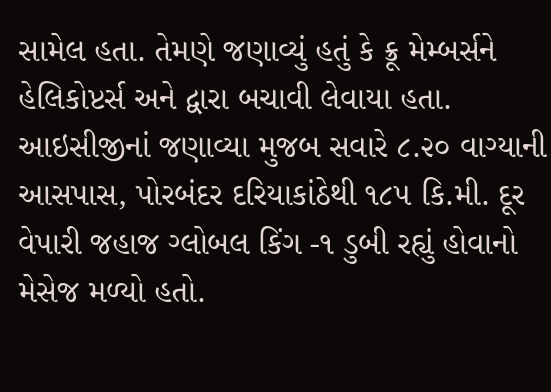સામેલ હતા. તેમણે જણાવ્યું હતું કે ક્રૂ મેમ્બર્સને હેલિકોપ્ટર્સ અને દ્વારા બચાવી લેવાયા હતા. આઇસીજીનાં જણાવ્યા મુજબ સવારે ૮.૨૦ વાગ્યાની આસપાસ, પોરબંદર દરિયાકાંઠેથી ૧૮૫ કિ.મી. દૂર વેપારી જહાજ ગ્લોબલ કિંગ -૧ ડુબી રહ્યું હોવાનો મેસેજ મળ્યો હતો.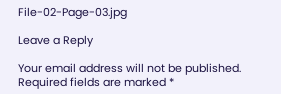File-02-Page-03.jpg

Leave a Reply

Your email address will not be published. Required fields are marked *